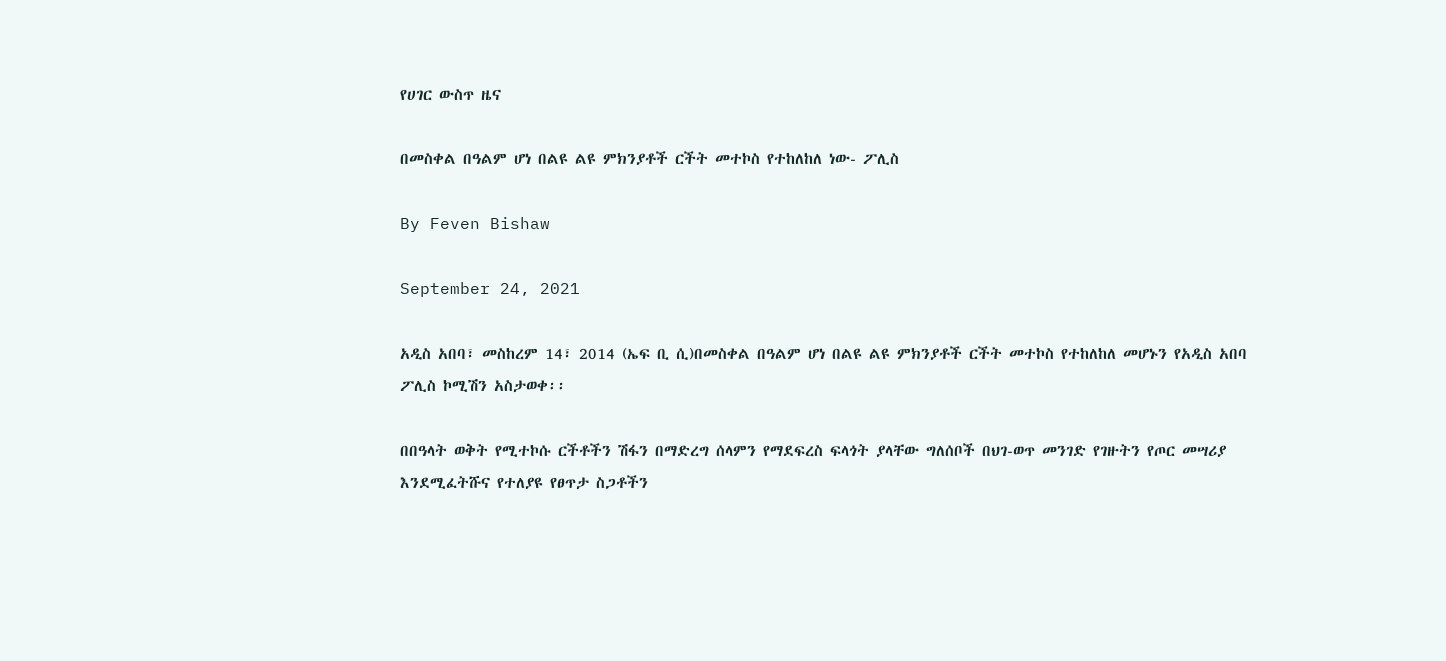የሀገር ውስጥ ዜና

በመስቀል በዓልም ሆነ በልዩ ልዩ ምክንያቶች ርችት መተኮስ የተከለከለ ነው- ፖሊስ

By Feven Bishaw

September 24, 2021

አዲስ አበባ፣ መስከረም 14፣ 2014 (ኤፍ ቢ ሲ)በመስቀል በዓልም ሆነ በልዩ ልዩ ምክንያቶች ርችት መተኮስ የተከለከለ መሆኑን የአዲስ አበባ ፖሊስ ኮሚሽን አስታወቀ፡፡

በበዓላት ወቅት የሚተኮሱ ርችቶችን ሽፋን በማድረግ ሰላምን የማደፍረስ ፍላጎት ያላቸው ግለሰቦች በህገ-ወጥ መንገድ የገዙትን የጦር መሣሪያ እንደሚፈትሹና የተለያዩ የፀጥታ ስጋቶችን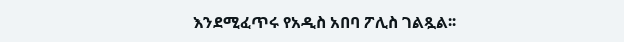እንደሚፈጥሩ የአዲስ አበባ ፖሊስ ገልጿል፡፡